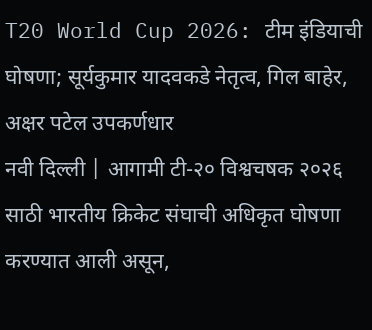T20 World Cup 2026: टीम इंडियाची घोषणा; सूर्यकुमार यादवकडे नेतृत्व, गिल बाहेर, अक्षर पटेल उपकर्णधार
नवी दिल्ली | आगामी टी-२० विश्वचषक २०२६ साठी भारतीय क्रिकेट संघाची अधिकृत घोषणा करण्यात आली असून,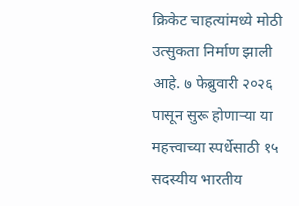क्रिकेट चाहत्यांमध्ये मोठी उत्सुकता निर्माण झाली आहे. ७ फेब्रुवारी २०२६ पासून सुरू होणाऱ्या या महत्त्वाच्या स्पर्धेसाठी १५ सदस्यीय भारतीय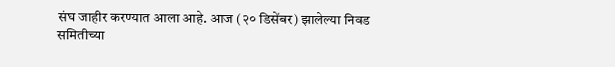संघ जाहीर करण्यात आला आहे. आज (२० डिसेंबर) झालेल्या निवड समितीच्या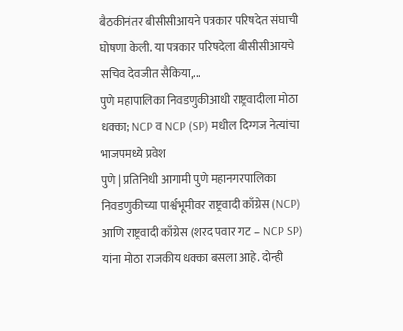बैठकीनंतर बीसीसीआयने पत्रकार परिषदेत संघाची घोषणा केली. या पत्रकार परिषदेला बीसीसीआयचे सचिव देवजीत सैकिया,...
पुणे महापालिका निवडणुकीआधी राष्ट्रवादीला मोठा धक्का; NCP व NCP (SP) मधील दिग्गज नेत्यांचा भाजपमध्ये प्रवेश
पुणे | प्रतिनिधी आगामी पुणे महानगरपालिका निवडणुकीच्या पार्श्वभूमीवर राष्ट्रवादी काँग्रेस (NCP) आणि राष्ट्रवादी काँग्रेस (शरद पवार गट – NCP SP) यांना मोठा राजकीय धक्का बसला आहे. दोन्ही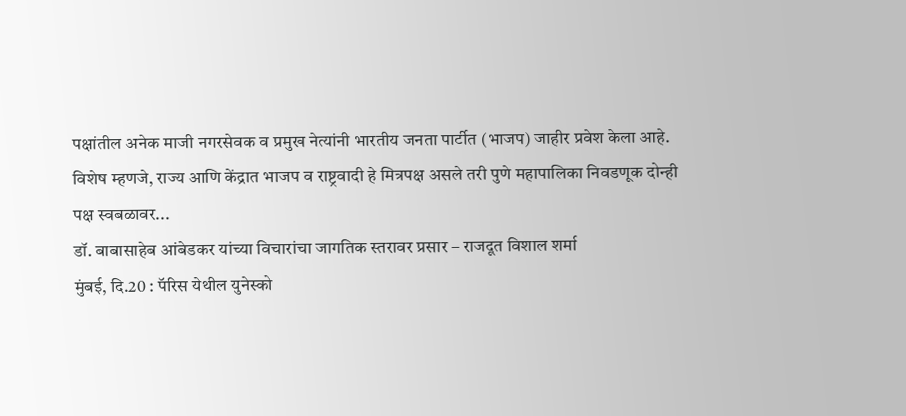पक्षांतील अनेक माजी नगरसेवक व प्रमुख नेत्यांनी भारतीय जनता पार्टीत (भाजप) जाहीर प्रवेश केला आहे. विशेष म्हणजे, राज्य आणि केंद्रात भाजप व राष्ट्रवादी हे मित्रपक्ष असले तरी पुणे महापालिका निवडणूक दोन्ही पक्ष स्वबळावर...
डॉ. बाबासाहेब आंबेडकर यांच्या विचारांचा जागतिक स्तरावर प्रसार – राजदूत विशाल शर्मा
मुंबई, दि.20 : पॅरिस येथील युनेस्को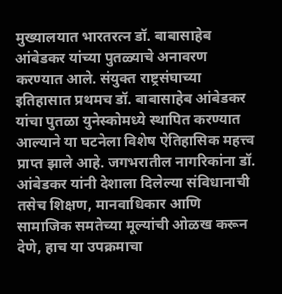मुख्यालयात भारतरत्न डॉ. बाबासाहेब आंबेडकर यांच्या पुतळ्याचे अनावरण करण्यात आले. संयुक्त राष्ट्रसंघाच्या इतिहासात प्रथमच डॉ. बाबासाहेब आंबेडकर यांचा पुतळा युनेस्कोमध्ये स्थापित करण्यात आल्याने या घटनेला विशेष ऐतिहासिक महत्त्व प्राप्त झाले आहे. जगभरातील नागरिकांना डॉ. आंबेडकर यांनी देशाला दिलेल्या संविधानाची तसेच शिक्षण, मानवाधिकार आणि सामाजिक समतेच्या मूल्यांची ओळख करून देणे, हाच या उपक्रमाचा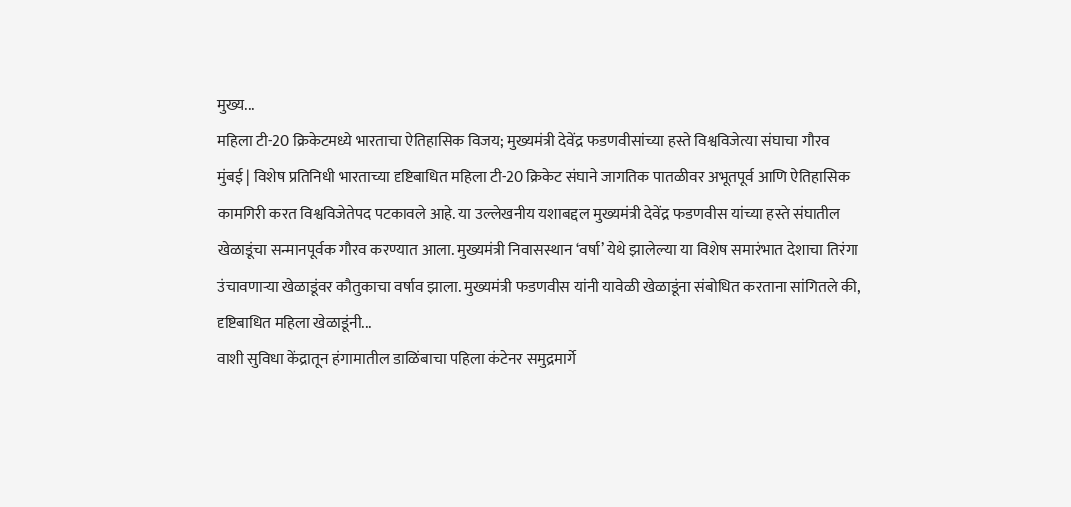मुख्य...
महिला टी-20 क्रिकेटमध्ये भारताचा ऐतिहासिक विजय; मुख्यमंत्री देवेंद्र फडणवीसांच्या हस्ते विश्वविजेत्या संघाचा गौरव
मुंबई | विशेष प्रतिनिधी भारताच्या दृष्टिबाधित महिला टी-20 क्रिकेट संघाने जागतिक पातळीवर अभूतपूर्व आणि ऐतिहासिक कामगिरी करत विश्वविजेतेपद पटकावले आहे. या उल्लेखनीय यशाबद्दल मुख्यमंत्री देवेंद्र फडणवीस यांच्या हस्ते संघातील खेळाडूंचा सन्मानपूर्वक गौरव करण्यात आला. मुख्यमंत्री निवासस्थान ‘वर्षा’ येथे झालेल्या या विशेष समारंभात देशाचा तिरंगा उंचावणाऱ्या खेळाडूंवर कौतुकाचा वर्षाव झाला. मुख्यमंत्री फडणवीस यांनी यावेळी खेळाडूंना संबोधित करताना सांगितले की, दृष्टिबाधित महिला खेळाडूंनी...
वाशी सुविधा केंद्रातून हंगामातील डाळिंबाचा पहिला कंटेनर समुद्रमार्गे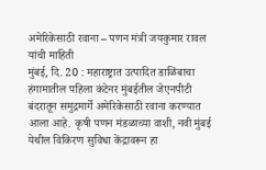अमेरिकेसाठी रवाना – पणन मंत्री जयकुमार रावल यांची माहिती
मुंबई, दि. 20 : महाराष्ट्रात उत्पादित डाळिंबाचा हंगामातील पहिला कंटेनर मुंबईतील जेएनपीटी बंदरातून समुद्रमार्गे अमेरिकेसाठी रवाना करण्यात आला आहे. कृषी पणन मंडळाच्या वाशी, नवी मुंबई येथील विकिरण सुविधा केंद्रावरून हा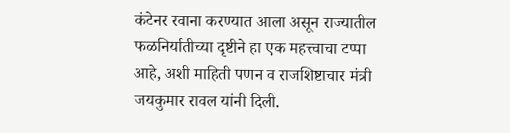कंटेनर रवाना करण्यात आला असून राज्यातील फळनिर्यातीच्या दृष्टीने हा एक महत्त्वाचा टप्पा आहे, अशी माहिती पणन व राजशिष्टाचार मंत्री जयकुमार रावल यांनी दिली.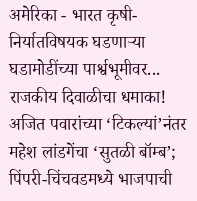अमेरिका - भारत कृषी-निर्यातविषयक घडणाऱ्या घडामोडींच्या पार्श्वभूमीवर...
राजकीय दिवाळीचा धमाका! अजित पवारांच्या ‘टिकल्यां’नंतर महेश लांडगेंचा ‘सुतळी बॉम्ब’; पिंपरी-चिंचवडमध्ये भाजपाची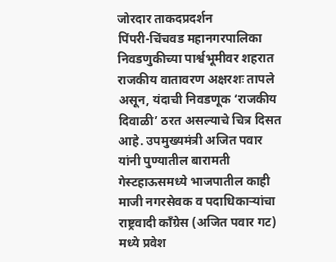जोरदार ताकदप्रदर्शन
पिंपरी-चिंचवड महानगरपालिका निवडणुकीच्या पार्श्वभूमीवर शहरात राजकीय वातावरण अक्षरशः तापले असून, यंदाची निवडणूक ‘राजकीय दिवाळी’ ठरत असल्याचे चित्र दिसत आहे. उपमुख्यमंत्री अजित पवार यांनी पुण्यातील बारामती गेस्टहाऊसमध्ये भाजपातील काही माजी नगरसेवक व पदाधिकाऱ्यांचा राष्ट्रवादी काँग्रेस (अजित पवार गट) मध्ये प्रवेश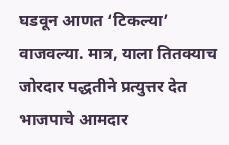घडवून आणत ‘टिकल्या’ वाजवल्या. मात्र, याला तितक्याच जोरदार पद्धतीने प्रत्युत्तर देत भाजपाचे आमदार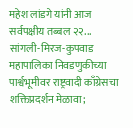महेश लांडगे यांनी आज सर्वपक्षीय तब्बल २२...
सांगली-मिरज-कुपवाड महापालिका निवडणुकीच्या पार्श्वभूमीवर राष्ट्रवादी काँग्रेसचा शक्तिप्रदर्शन मेळावा;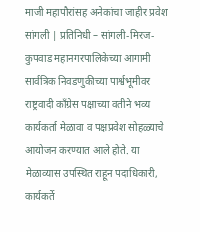माजी महापौरांसह अनेकांचा जाहीर प्रवेश
सांगली | प्रतिनिधी – सांगली-मिरज-कुपवाड महानगरपालिकेच्या आगामी सार्वत्रिक निवडणुकीच्या पार्श्वभूमीवर राष्ट्रवादी काँग्रेस पक्षाच्या वतीने भव्य कार्यकर्ता मेळावा व पक्षप्रवेश सोहळ्याचे आयोजन करण्यात आले होते. या मेळाव्यास उपस्थित राहून पदाधिकारी, कार्यकर्ते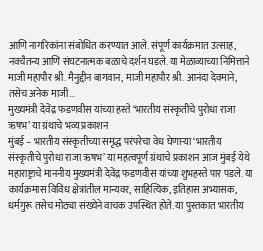आणि नागरिकांना संबोधित करण्यात आले. संपूर्ण कार्यक्रमात उत्साह, नवचैतन्य आणि संघटनात्मक बळाचे दर्शन घडले. या मेळाव्याच्या निमित्ताने माजी महापौर श्री. मैनुद्दीन बागवान, माजी महापौर श्री. आनंदा देवमाने, तसेच अनेक माजी...
मुख्यमंत्री देवेंद्र फडणवीस यांच्या हस्ते ‘भारतीय संस्कृतीचे पुरोधा राजा ऋषभ’ या ग्रंथाचे भव्य प्रकाशन
मुंबई – भारतीय संस्कृतीच्या समृद्ध परंपरेचा वेध घेणाऱ्या ‘भारतीय संस्कृतीचे पुरोधा राजा ऋषभ’ या महत्वपूर्ण ग्रंथाचे प्रकाशन आज मुंबई येथे महाराष्ट्राचे माननीय मुख्यमंत्री देवेंद्र फडणवीस यांच्या शुभहस्ते पार पडले. या कार्यक्रमास विविध क्षेत्रांतील मान्यवर, साहित्यिक, इतिहास अभ्यासक, धर्मगुरू तसेच मोठ्या संख्येने वाचक उपस्थित होते. या पुस्तकात भारतीय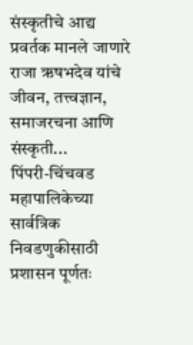संस्कृतीचे आद्य प्रवर्तक मानले जाणारे राजा ऋषभदेव यांचे जीवन, तत्त्वज्ञान, समाजरचना आणि संस्कृती...
पिंपरी-चिंचवड महापालिकेच्या सार्वत्रिक निवडणुकीसाठी प्रशासन पूर्णतः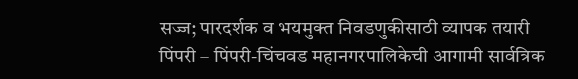सज्ज; पारदर्शक व भयमुक्त निवडणुकीसाठी व्यापक तयारी
पिंपरी – पिंपरी-चिंचवड महानगरपालिकेची आगामी सार्वत्रिक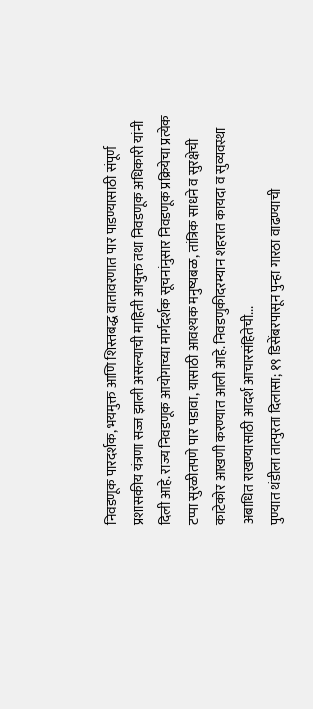निवडणूक पारदर्शक, भयमुक्त आणि शिस्तबद्ध वातावरणात पार पाडण्यासाठी संपूर्ण प्रशासकीय यंत्रणा सज्ज झाली असल्याची माहिती आयुक्त तथा निवडणूक अधिकारी यांनी दिली आहे. राज्य निवडणूक आयोगाच्या मार्गदर्शक सूचनांनुसार निवडणूक प्रक्रियेचा प्रत्येक टप्पा सुरळीतपणे पार पडावा, यासाठी आवश्यक मनुष्यबळ, तांत्रिक साधने व सुरक्षेची काटेकोर आखणी करण्यात आली आहे. निवडणुकीदरम्यान शहरात कायदा व सुव्यवस्था अबाधित राखण्यासाठी आदर्श आचारसंहितेची...
पुण्यात थंडीला तात्पुरता दिलासा; १९ डिसेंबरपासून पुन्हा गारठा वाढण्याची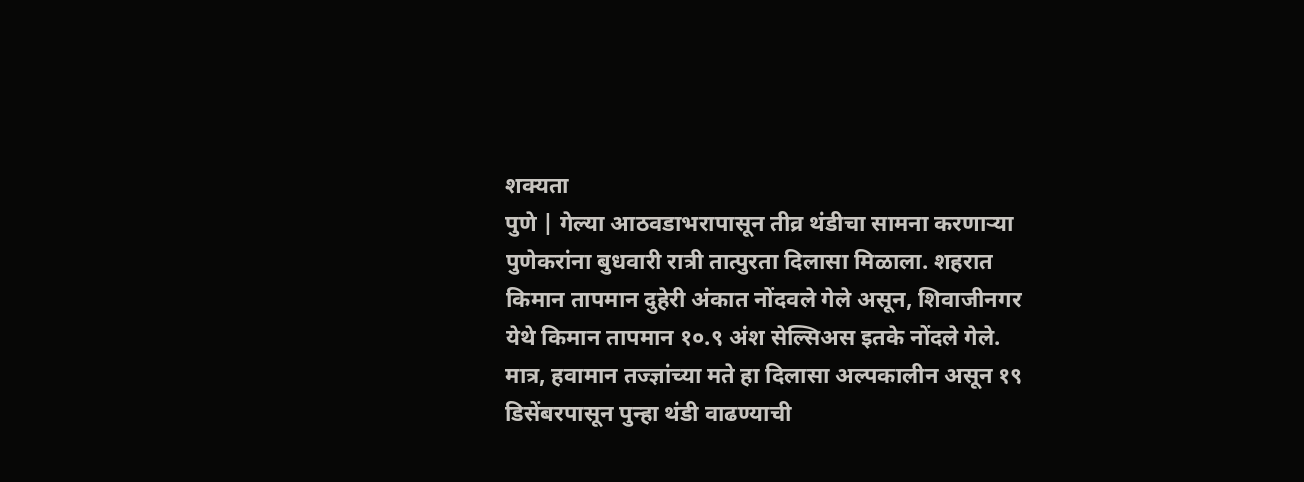शक्यता
पुणे | गेल्या आठवडाभरापासून तीव्र थंडीचा सामना करणाऱ्या पुणेकरांना बुधवारी रात्री तात्पुरता दिलासा मिळाला. शहरात किमान तापमान दुहेरी अंकात नोंदवले गेले असून, शिवाजीनगर येथे किमान तापमान १०.९ अंश सेल्सिअस इतके नोंदले गेले. मात्र, हवामान तज्ज्ञांच्या मते हा दिलासा अल्पकालीन असून १९ डिसेंबरपासून पुन्हा थंडी वाढण्याची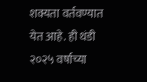शक्यता वर्तवण्यात येत आहे. ही थंडी २०२५ वर्षाच्या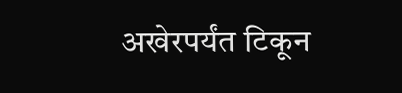अखेरपर्यंत टिकून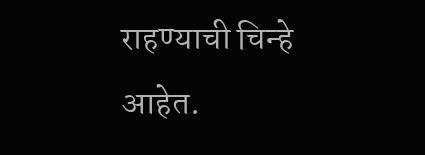राहण्याची चिन्हे आहेत.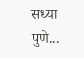सध्या पुणे...